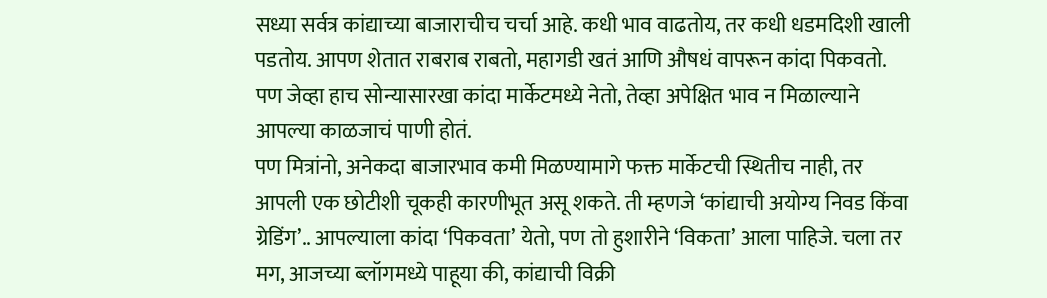सध्या सर्वत्र कांद्याच्या बाजाराचीच चर्चा आहे. कधी भाव वाढतोय, तर कधी धडमदिशी खाली पडतोय. आपण शेतात राबराब राबतो, महागडी खतं आणि औषधं वापरून कांदा पिकवतो. पण जेव्हा हाच सोन्यासारखा कांदा मार्केटमध्ये नेतो, तेव्हा अपेक्षित भाव न मिळाल्याने आपल्या काळजाचं पाणी होतं.
पण मित्रांनो, अनेकदा बाजारभाव कमी मिळण्यामागे फक्त मार्केटची स्थितीच नाही, तर आपली एक छोटीशी चूकही कारणीभूत असू शकते. ती म्हणजे ‘कांद्याची अयोग्य निवड किंवा ग्रेडिंग’.. आपल्याला कांदा ‘पिकवता’ येतो, पण तो हुशारीने ‘विकता’ आला पाहिजे. चला तर मग, आजच्या ब्लॉगमध्ये पाहूया की, कांद्याची विक्री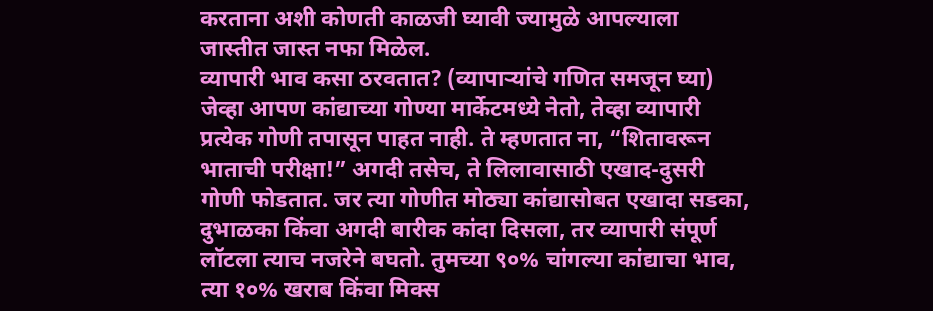करताना अशी कोणती काळजी घ्यावी ज्यामुळे आपल्याला जास्तीत जास्त नफा मिळेल.
व्यापारी भाव कसा ठरवतात? (व्यापाऱ्यांचे गणित समजून घ्या)
जेव्हा आपण कांद्याच्या गोण्या मार्केटमध्ये नेतो, तेव्हा व्यापारी प्रत्येक गोणी तपासून पाहत नाही. ते म्हणतात ना, “शितावरून भाताची परीक्षा!” अगदी तसेच, ते लिलावासाठी एखाद-दुसरी गोणी फोडतात. जर त्या गोणीत मोठ्या कांद्यासोबत एखादा सडका, दुभाळका किंवा अगदी बारीक कांदा दिसला, तर व्यापारी संपूर्ण लॉटला त्याच नजरेने बघतो. तुमच्या ९०% चांगल्या कांद्याचा भाव, त्या १०% खराब किंवा मिक्स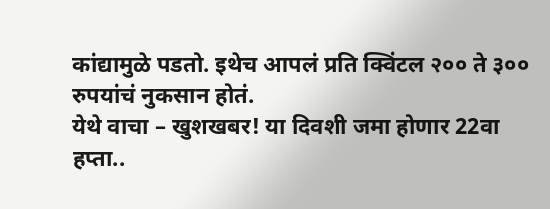कांद्यामुळे पडतो. इथेच आपलं प्रति क्विंटल २०० ते ३०० रुपयांचं नुकसान होतं.
येथे वाचा – खुशखबर! या दिवशी जमा होणार 22वा हप्ता..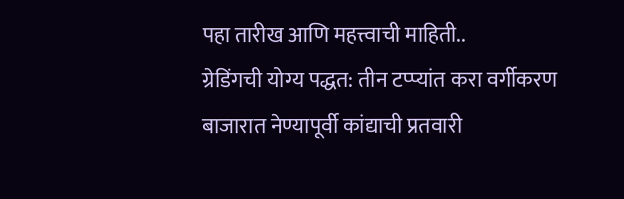पहा तारीख आणि महत्त्वाची माहिती..
ग्रेडिंगची योग्य पद्धत: तीन टप्प्यांत करा वर्गीकरण
बाजारात नेण्यापूर्वी कांद्याची प्रतवारी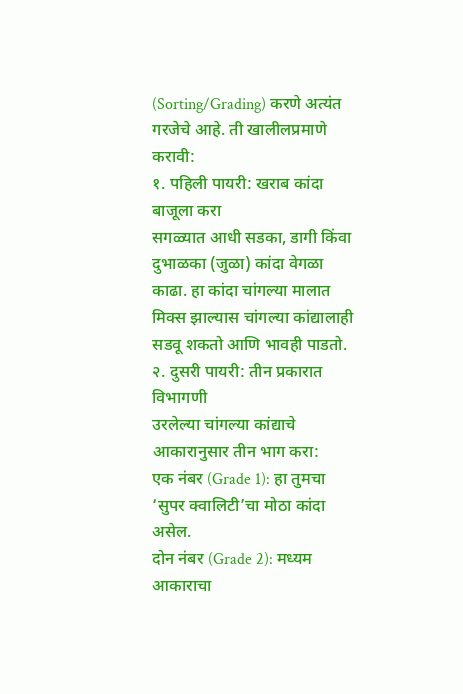(Sorting/Grading) करणे अत्यंत गरजेचे आहे. ती खालीलप्रमाणे करावी:
१. पहिली पायरी: खराब कांदा बाजूला करा
सगळ्यात आधी सडका, डागी किंवा दुभाळका (जुळा) कांदा वेगळा काढा. हा कांदा चांगल्या मालात मिक्स झाल्यास चांगल्या कांद्यालाही सडवू शकतो आणि भावही पाडतो.
२. दुसरी पायरी: तीन प्रकारात विभागणी
उरलेल्या चांगल्या कांद्याचे आकारानुसार तीन भाग करा:
एक नंबर (Grade 1): हा तुमचा ‘सुपर क्वालिटी’चा मोठा कांदा असेल.
दोन नंबर (Grade 2): मध्यम आकाराचा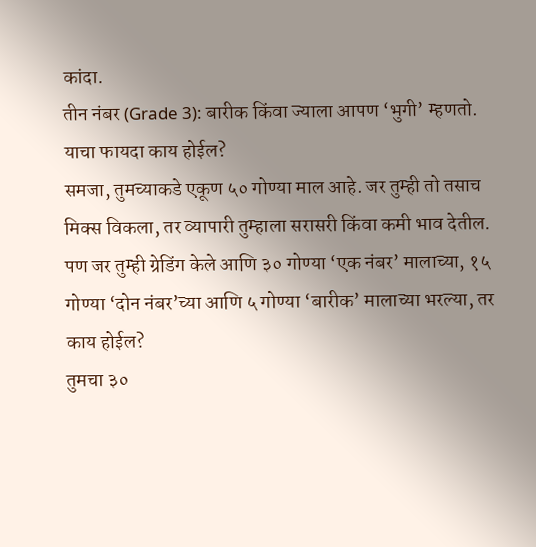कांदा.
तीन नंबर (Grade 3): बारीक किंवा ज्याला आपण ‘भुगी’ म्हणतो.
याचा फायदा काय होईल?
समजा, तुमच्याकडे एकूण ५० गोण्या माल आहे. जर तुम्ही तो तसाच मिक्स विकला, तर व्यापारी तुम्हाला सरासरी किंवा कमी भाव देतील.
पण जर तुम्ही ग्रेडिंग केले आणि ३० गोण्या ‘एक नंबर’ मालाच्या, १५ गोण्या ‘दोन नंबर’च्या आणि ५ गोण्या ‘बारीक’ मालाच्या भरल्या, तर काय होईल?
तुमचा ३०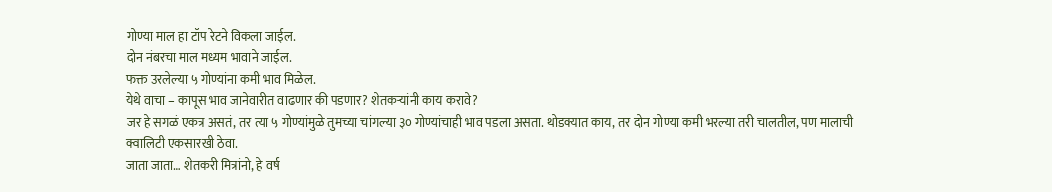गोण्या माल हा टॉप रेटने विकला जाईल.
दोन नंबरचा माल मध्यम भावाने जाईल.
फक्त उरलेल्या ५ गोण्यांना कमी भाव मिळेल.
येथे वाचा – कापूस भाव जानेवारीत वाढणार की पडणार? शेतकऱ्यांनी काय करावे?
जर हे सगळं एकत्र असतं, तर त्या ५ गोण्यांमुळे तुमच्या चांगल्या ३० गोण्यांचाही भाव पडला असता. थोडक्यात काय, तर दोन गोण्या कमी भरल्या तरी चालतील, पण मालाची क्वालिटी एकसारखी ठेवा.
जाता जाता… शेतकरी मित्रांनो, हे वर्ष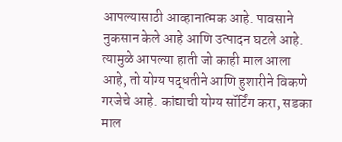आपल्यासाठी आव्हानात्मक आहे. पावसाने नुकसान केले आहे आणि उत्पादन घटले आहे. त्यामुळे आपल्या हाती जो काही माल आला आहे, तो योग्य पद्धतीने आणि हुशारीने विकणे गरजेचे आहे. कांद्याची योग्य सॉर्टिंग करा, सडका माल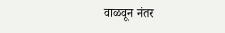वाळवून नंतर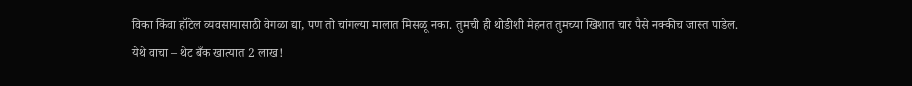विका किंवा हॉटेल व्यवसायासाठी वेगळा द्या, पण तो चांगल्या मालात मिसळू नका. तुमची ही थोडीशी मेहनत तुमच्या खिशात चार पैसे नक्कीच जास्त पाडेल.
येथे वाचा – थेट बँक खात्यात 2 लाख!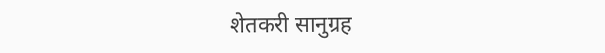शेतकरी सानुग्रह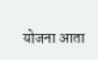योजना आता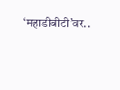‘महाडीबीटी’वर..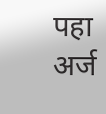पहा अर्ज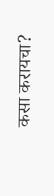कसा करायचा?